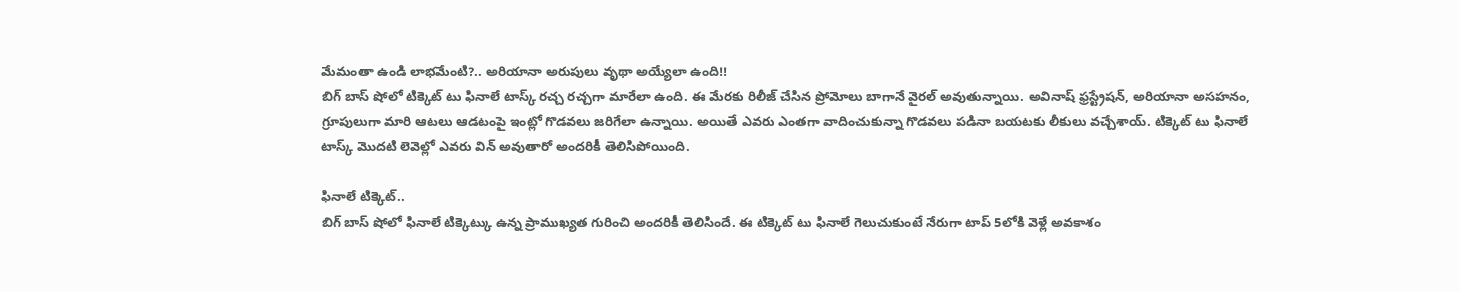మేమంతా ఉండి లాభమేంటి?.. అరియానా అరుపులు వృథా అయ్యేలా ఉంది!!
బిగ్ బాస్ షోలో టిక్కెట్ టు ఫినాలే టాస్క్ రచ్చ రచ్చగా మారేలా ఉంది. ఈ మేరకు రిలీజ్ చేసిన ప్రోమోలు బాగానే వైరల్ అవుతున్నాయి. అవినాష్ ఫ్రస్ట్రేషన్, అరియానా అసహనం, గ్రూపులుగా మారి ఆటలు ఆడటంపై ఇంట్లో గొడవలు జరిగేలా ఉన్నాయి. అయితే ఎవరు ఎంతగా వాదించుకున్నా గొడవలు పడినా బయటకు లీకులు వచ్చేశాయ్. టిక్కెట్ టు ఫినాలే టాస్క్ మొదటి లెవెల్లో ఎవరు విన్ అవుతారో అందరికీ తెలిసిపోయింది.

ఫినాలే టిక్కెట్..
బిగ్ బాస్ షోలో ఫినాలే టిక్కెట్కు ఉన్న ప్రాముఖ్యత గురించి అందరికీ తెలిసిందే. ఈ టిక్కెట్ టు ఫినాలే గెలుచుకుంటే నేరుగా టాప్ 5లోకి వెళ్లే అవకాశం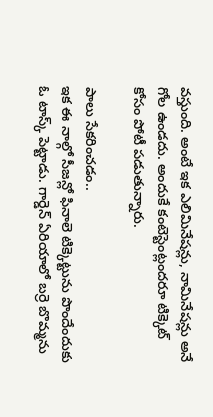వస్తుంది. అంటే ఇక ఎలిమినేషన్లు, నామినేషన్లు అనే గోల ఉండదు. అందుకే కంటెస్టెంట్లందరూ టిక్కెట్ కోసం పోటీ పడుతున్నారు.

పాలు సేకరించడం..
ఇక ఈ నాల్గో సీజన్లో ఫినాలె టిక్కెట్టును పొందేందుకు ఓ టాస్క్ పెట్టాడు. గార్డెన్ ఏరియాలో బర్రె బొమ్మను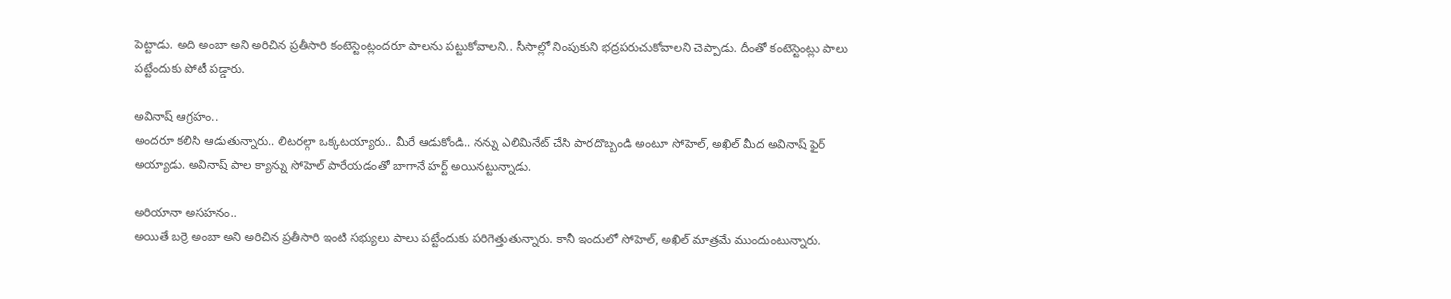పెట్టాడు. అది అంబా అని అరిచిన ప్రతీసారి కంటెస్టెంట్లందరూ పాలను పట్టుకోవాలని.. సీసాల్లో నింపుకుని భద్రపరుచుకోవాలని చెప్పాడు. దీంతో కంటెస్టెంట్లు పాలు పట్టేందుకు పోటీ పడ్డారు.

అవినాష్ ఆగ్రహం..
అందరూ కలిసి ఆడుతున్నారు.. లిటరల్గా ఒక్కటయ్యారు.. మీరే ఆడుకోండి.. నన్ను ఎలిమినేట్ చేసి పారదొబ్బండి అంటూ సోహెల్, అఖిల్ మీద అవినాష్ ఫైర్ అయ్యాడు. అవినాష్ పాల క్యాన్ను సోహెల్ పారేయడంతో బాగానే హర్ట్ అయినట్టున్నాడు.

అరియానా అసహనం..
అయితే బర్రె అంబా అని అరిచిన ప్రతీసారి ఇంటి సభ్యులు పాలు పట్టేందుకు పరిగెత్తుతున్నారు. కానీ ఇందులో సోహెల్, అఖిల్ మాత్రమే ముందుంటున్నారు.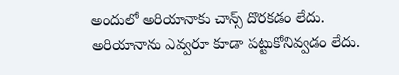అందులో అరియానాకు చాన్స్ దొరకడం లేదు. అరియానాను ఎవ్వరూ కూడా పట్టుకోనివ్వడం లేదు.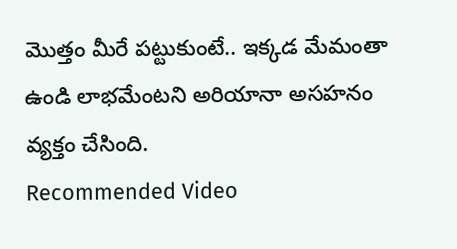మొత్తం మీరే పట్టుకుంటే.. ఇక్కడ మేమంతా ఉండి లాభమేంటని అరియానా అసహనం వ్యక్తం చేసింది.
Recommended Video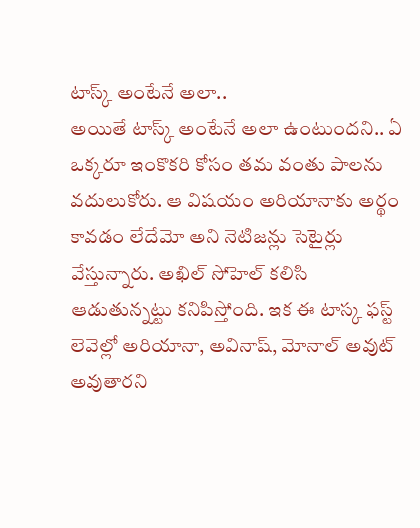టాస్క్ అంటేనే అలా..
అయితే టాస్క్ అంటేనే అలా ఉంటుందని.. ఏ ఒక్కరూ ఇంకొకరి కోసం తమ వంతు పాలను వదులుకోరు. ఆ విషయం అరియానాకు అర్థం కావడం లేదేమో అని నెటిజన్లు సెటైర్లు వేస్తున్నారు. అఖిల్ సోహెల్ కలిసి ఆడుతున్నట్టు కనిపిస్తోంది. ఇక ఈ టాస్క ఫస్ట్ లెవెల్లో అరియానా, అవినాష్, మోనాల్ అవుట్ అవుతారని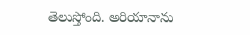తెలుస్తోంది. అరియానాను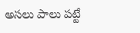అసలు పాలు పట్టే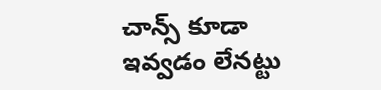చాన్స్ కూడా ఇవ్వడం లేనట్టు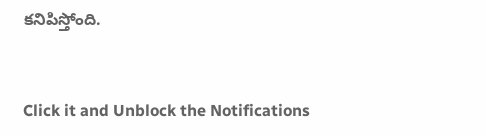కనిపిస్తోంది.


Click it and Unblock the Notifications